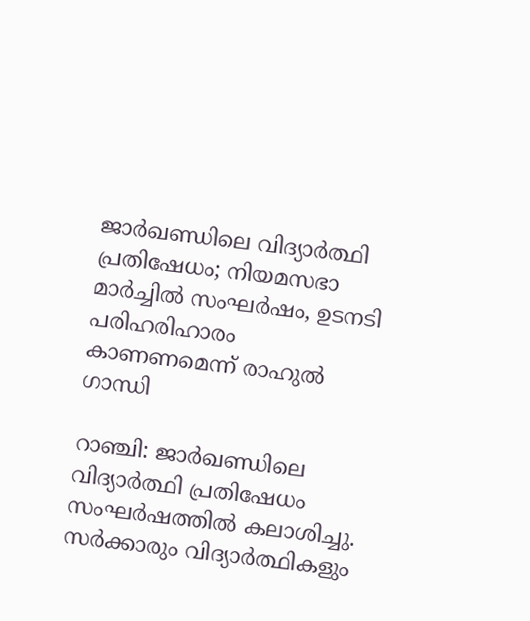ജാര്‍ഖണ്ഡിലെ വിദ്യാര്‍ത്ഥി പ്രതിഷേധം; നിയമസഭാ മാര്‍ച്ചിൽ സംഘർഷം, ഉടനടി പരിഹരിഹാരം കാണണമെന്ന് രാഹുൽ ഗാന്ധി

റാഞ്ചി: ജാര്‍ഖണ്ഡിലെ വിദ്യാര്‍ത്ഥി പ്രതിഷേധം സംഘര്‍ഷത്തില്‍ കലാശിച്ചു. സര്‍ക്കാരും വിദ്യാര്‍ത്ഥികളും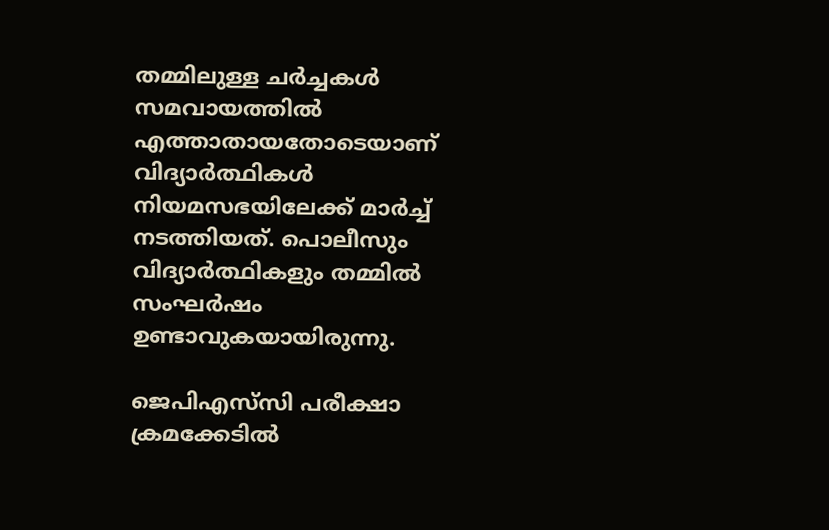തമ്മിലുള്ള ചര്‍ച്ചകള്‍ സമവായത്തില്‍ എത്താതായതോടെയാണ് വിദ്യാര്‍ത്ഥികള്‍ നിയമസഭയിലേക്ക് മാര്‍ച്ച് നടത്തിയത്. പൊലീസും വിദ്യാര്‍ത്ഥികളും തമ്മില്‍ സംഘര്‍ഷം ഉണ്ടാവുകയായിരുന്നു.

ജെപിഎസ്‌സി പരീക്ഷാ ക്രമക്കേടില്‍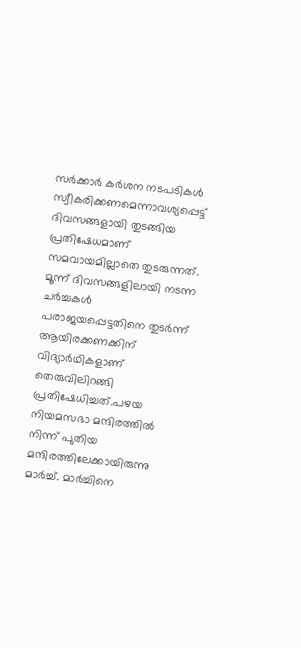സര്‍ക്കാര്‍ കര്‍ശന നടപടികള്‍ സ്വീകരിക്കണമെന്നാവശ്യപ്പെട്ട് ദിവസങ്ങളായി തുടങ്ങിയ പ്രതിഷേധമാണ് സമവായമില്ലാതെ തുടരുന്നത്. മൂന്ന് ദിവസങ്ങളിലായി നടന്ന ചര്‍ച്ചകള്‍ പരാജയപ്പെട്ടതിനെ തുടര്‍ന്ന് ആയിരക്കണക്കിന് വിദ്യാര്‍ഥികളാണ് തെരുവിലിറങ്ങി പ്രതിഷേധിച്ചത്.പഴയ നിയമസഭാ മന്ദിരത്തില്‍ നിന്ന് പുതിയ മന്ദിരത്തിലേക്കായിരുന്നു മാര്‍ച്ച്. മാര്‍ച്ചിനെ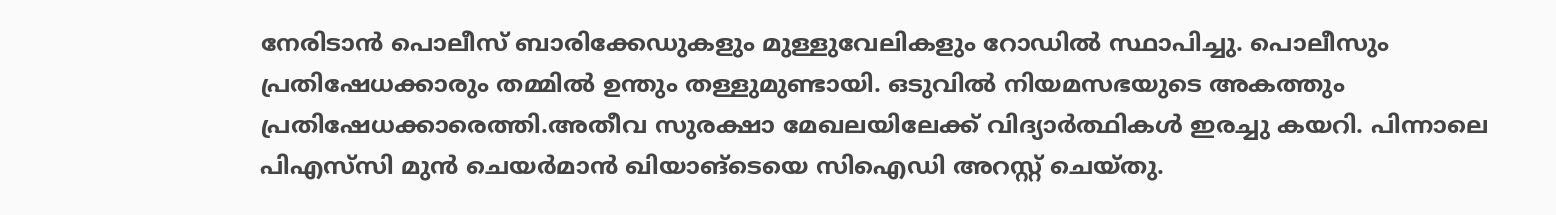നേരിടാന്‍ പൊലീസ് ബാരിക്കേഡുകളും മുള്ളുവേലികളും റോഡില്‍ സ്ഥാപിച്ചു. പൊലീസും പ്രതിഷേധക്കാരും തമ്മില്‍ ഉന്തും തള്ളുമുണ്ടായി. ഒടുവില്‍ നിയമസഭയുടെ അകത്തും പ്രതിഷേധക്കാരെത്തി.അതീവ സുരക്ഷാ മേഖലയിലേക്ക് വിദ്യാര്‍ത്ഥികള്‍ ഇരച്ചു കയറി. പിന്നാലെ പിഎസ്‌സി മുന്‍ ചെയര്‍മാൻ ഖിയാങ്‌ടെയെ സിഐഡി അറസ്റ്റ് ചെയ്തു.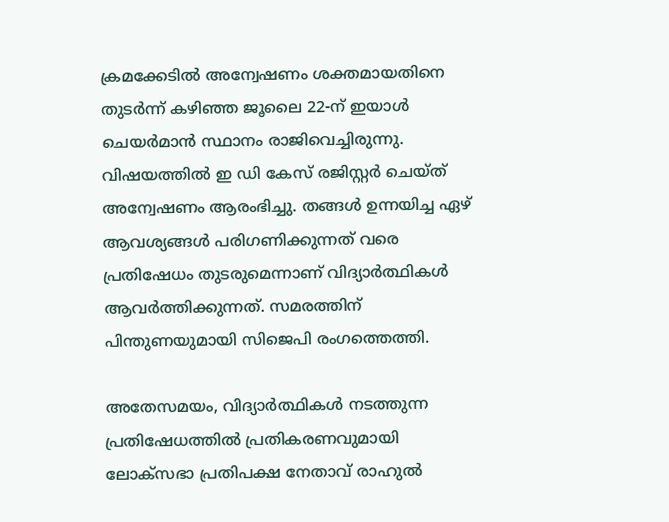ക്രമക്കേടിൽ അന്വേഷണം ശക്തമായതിനെ തുടർന്ന് കഴിഞ്ഞ ജൂലൈ 22-ന് ഇയാൾ ചെയർമാൻ സ്ഥാനം രാജിവെച്ചിരുന്നു. വിഷയത്തില്‍ ഇ ഡി കേസ് രജിസ്റ്റര്‍ ചെയ്ത് അന്വേഷണം ആരംഭിച്ചു. തങ്ങള്‍ ഉന്നയിച്ച ഏഴ് ആവശ്യങ്ങള്‍ പരിഗണിക്കുന്നത് വരെ പ്രതിഷേധം തുടരുമെന്നാണ് വിദ്യാര്‍ത്ഥികള്‍ ആവര്‍ത്തിക്കുന്നത്. സമരത്തിന് പിന്തുണയുമായി സിജെപി രംഗത്തെത്തി.

അതേസമയം, വിദ്യാർത്ഥികൾ നടത്തുന്ന പ്രതിഷേധത്തിൽ പ്രതികരണവുമായി ലോക്സഭാ പ്രതിപക്ഷ നേതാവ് രാഹുൽ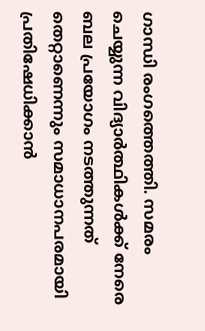ഗാന്ധി രംഗത്തെത്തി. സമരം ചെയ്യുന്ന വിദ്യാർത്ഥികൾക്ക് നേരെ ബല പ്രയോഗം നടത്തുന്നത് തെറ്റാണെന്നും സമാധാനപരമായി പ്രതിഷേധിക്കാൻ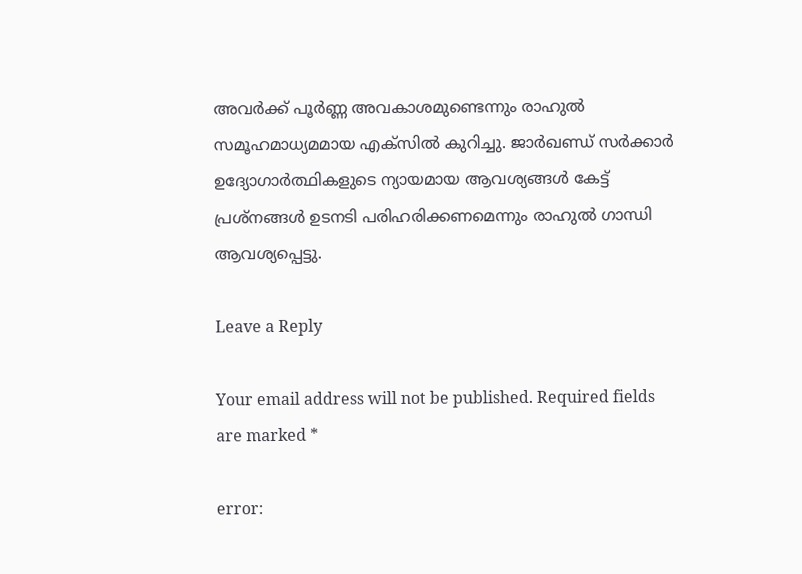അവർക്ക് പൂർണ്ണ അവകാശമുണ്ടെന്നും രാഹുൽ സമൂഹമാധ്യമമായ എക്സിൽ കുറിച്ചു. ജാർഖണ്ഡ് സർക്കാർ ഉദ്യോഗാർത്ഥികളുടെ ന്യായമായ ആവശ്യങ്ങൾ കേട്ട് പ്രശ്നങ്ങൾ ഉടനടി പരിഹരിക്കണമെന്നും രാഹുൽ ഗാന്ധി ആവശ്യപ്പെട്ടു.

Leave a Reply

Your email address will not be published. Required fields are marked *

error: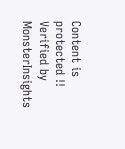Content is protected !!
Verified by MonsterInsights